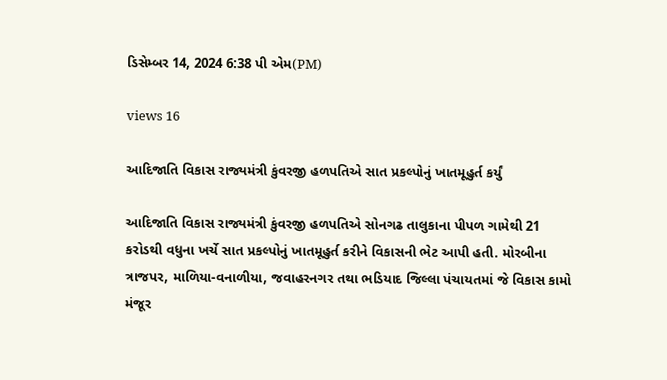ડિસેમ્બર 14, 2024 6:38 પી એમ(PM)

views 16

આદિજાતિ વિકાસ રાજ્યમંત્રી કુંવરજી હળપતિએ સાત પ્રકલ્પોનું ખાતમૂહુર્ત કર્યું

આદિજાતિ વિકાસ રાજ્યમંત્રી કુંવરજી હળપતિએ સોનગઢ તાલુકાના પીપળ ગામેથી 21 કરોડથી વધુના ખર્ચે સાત પ્રકલ્પોનું ખાતમૂહુર્ત કરીને વિકાસની ભેટ આપી હતી. મોરબીના ત્રાજપર, માળિયા-વનાળીયા, જવાહરનગર તથા ભડિયાદ જિલ્લા પંચાયતમાં જે વિકાસ કામો મંજૂર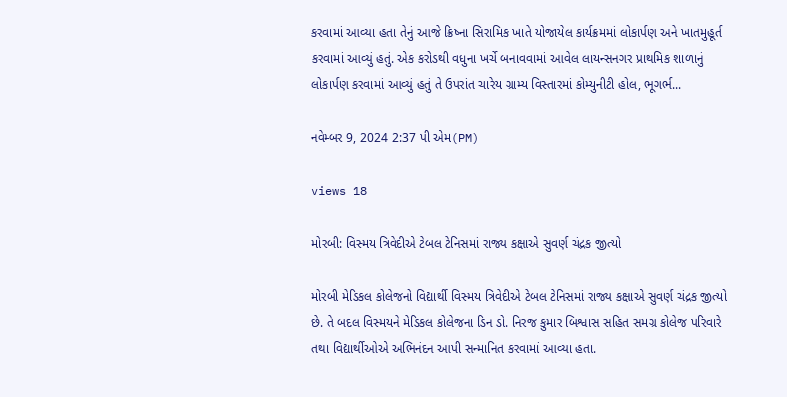કરવામાં આવ્યા હતા તેનું આજે ક્રિષ્ના સિરામિક ખાતે યોજાયેલ કાર્યક્રમમાં લોકાર્પણ અને ખાતમુહૂર્ત કરવામાં આવ્યું હતું. એક કરોડથી વધુના ખર્ચે બનાવવામાં આવેલ લાયન્સનગર પ્રાથમિક શાળાનું લોકાર્પણ કરવામાં આવ્યું હતું તે ઉપરાંત ચારેય ગ્રામ્ય વિસ્તારમાં કોમ્યુનીટી હોલ, ભૂગર્ભ...

નવેમ્બર 9, 2024 2:37 પી એમ(PM)

views 18

મોરબી: વિસ્મય ત્રિવેદીએ ટેબલ ટેનિસમાં રાજ્ય કક્ષાએ સુવર્ણ ચંદ્રક જીત્યો

મોરબી મેડિકલ કોલેજનો વિદ્યાર્થી વિસ્મય ત્રિવેદીએ ટેબલ ટેનિસમાં રાજ્ય કક્ષાએ સુવર્ણ ચંદ્રક જીત્યો છે. તે બદલ વિસ્મયને મેડિકલ કોલેજના ડિન ડો. નિરજ કુમાર બિશ્વાસ સહિત સમગ્ર કોલેજ પરિવારે તથા વિદ્યાર્થીઓએ અભિનંદન આપી સન્માનિત કરવામાં આવ્યા હતા.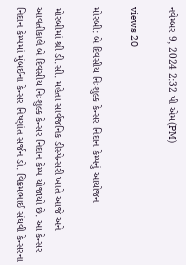નવેમ્બર 9, 2024 2:32 પી એમ(PM)

views 20

મોરબી: બે દિવસીય નિઃશુલ્ક કેન્સર નિદાન કેમ્પનું આયોજન

મોરબીમાં શ્રી ડી.સી. મહેતા સાર્વજનિક ડીસ્પેન્સરી ખાતે આજે અને આવતીકાલે બે દિવસીય નિઃશુલ્ક કેન્સર નિદાન કેમ્પ યોજાયો છે. આ કેન્સર નિદાન કેમ્પમાં મુંબઈના કેન્સર નિષ્ણાંત સર્જન ડો. વિક્રમભાઈ સંઘવી કેન્સરના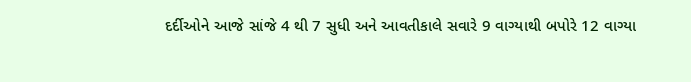દર્દીઓને આજે સાંજે 4 થી 7 સુધી અને આવતીકાલે સવારે 9 વાગ્યાથી બપોરે 12 વાગ્યા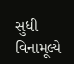સુધી વિનામૂલ્યે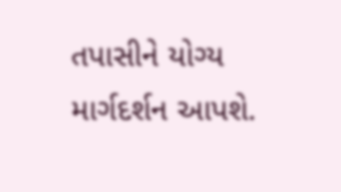તપાસીને યોગ્ય માર્ગદર્શન આપશે.